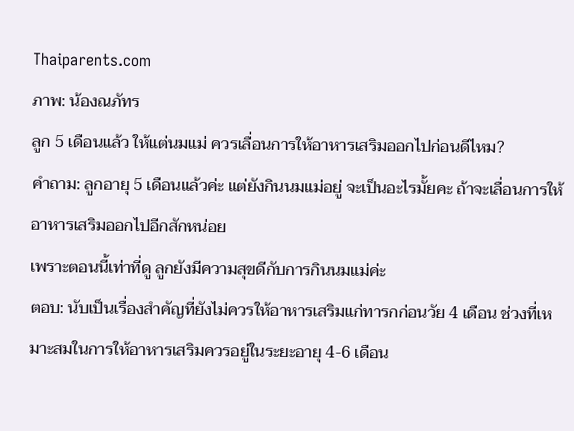Thaiparents.com
ภาพ: น้องณภัทร
ลูก 5 เดือนแล้ว ให้แต่นมแม่ ควรเลื่อนการให้อาหารเสริมออกไปก่อนดีไหม?
คำถาม: ลูกอายุ 5 เดือนแล้วค่ะ แต่ยังกินนมแม่อยู่ จะเป็นอะไรมั้ยคะ ถ้าจะเลื่อนการให้อาหารเสริมออกไปอีกสักหน่อย
เพราะตอนนี้เท่าที่ดู ลูกยังมีความสุขดีกับการกินนมแม่ค่ะ
ตอบ: นับเป็นเรื่องสำคัญที่ยังไม่ควรให้อาหารเสริมแก่ทารกก่อนวัย 4 เดือน ช่วงที่เหมาะสมในการให้อาหารเสริมควรอยู่ในระยะอายุ 4-6 เดือน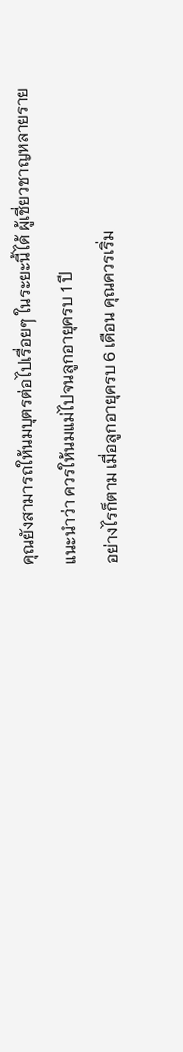คุณยังสามารถให้นมบุตรต่อไปเรื่อยๆ ในระยะนี้ได้ ผู้เชี่ยวชาญหลายรายแนะนำว่า ควรให้นมแม่ไปจนลูกอายุครบ 1 ปี
อย่างไรก็ตาม เมื่อลูกอายุครบ 6 เดือน คุณควรเริ่ม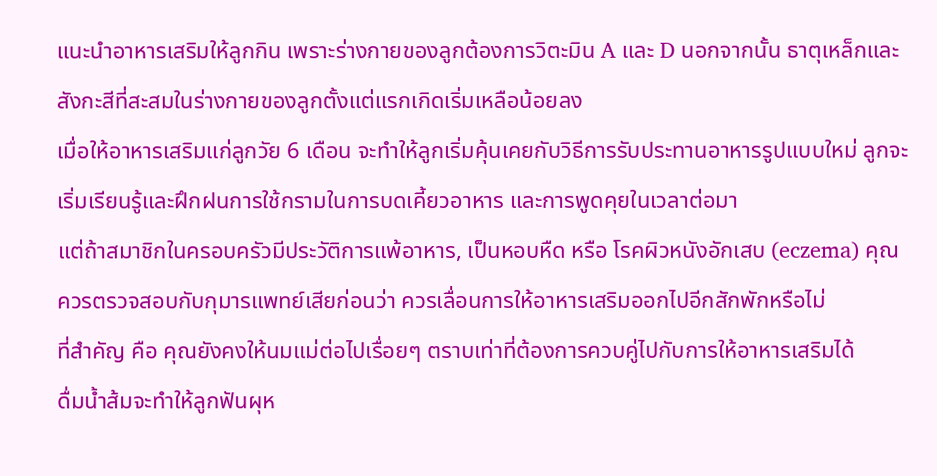แนะนำอาหารเสริมให้ลูกกิน เพราะร่างกายของลูกต้องการวิตะมิน A และ D นอกจากนั้น ธาตุเหล็กและสังกะสีที่สะสมในร่างกายของลูกตั้งแต่แรกเกิดเริ่มเหลือน้อยลง
เมื่อให้อาหารเสริมแก่ลูกวัย 6 เดือน จะทำให้ลูกเริ่มคุ้นเคยกับวิธีการรับประทานอาหารรูปแบบใหม่ ลูกจะเริ่มเรียนรู้และฝึกฝนการใช้กรามในการบดเคี้ยวอาหาร และการพูดคุยในเวลาต่อมา
แต่ถ้าสมาชิกในครอบครัวมีประวัติการแพ้อาหาร, เป็นหอบหืด หรือ โรคผิวหนังอักเสบ (eczema) คุณควรตรวจสอบกับกุมารแพทย์เสียก่อนว่า ควรเลื่อนการให้อาหารเสริมออกไปอีกสักพักหรือไม่
ที่สำคัญ คือ คุณยังคงให้นมแม่ต่อไปเรื่อยๆ ตราบเท่าที่ต้องการควบคู่ไปกับการให้อาหารเสริมได้
ดื่มน้ำส้มจะทำให้ลูกฟันผุห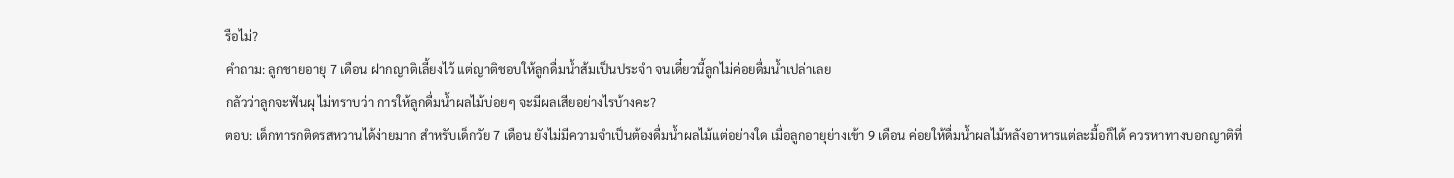รือไม่?
คำถาม: ลูกชายอายุ 7 เดือน ฝากญาติเลี้ยงไว้ แต่ญาติชอบให้ลูกดื่มน้ำส้มเป็นประจำ จนเดี๋ยวนี้ลูกไม่ค่อยดื่มน้ำเปล่าเลย
กลัวว่าลูกจะฟันผุ ไม่ทราบว่า การให้ลูกดื่มน้ำผลไม้บ่อยๆ จะมีผลเสียอย่างไรบ้างคะ?
ตอบ: เด็กทารกติดรสหวานได้ง่ายมาก สำหรับเด็กวัย 7 เดือน ยังไม่มีความจำเป็นต้องดื่มน้ำผลไม้แต่อย่างใด เมื่อลูกอายุย่างเข้า 9 เดือน ค่อยให้ดื่มน้ำผลไม้หลังอาหารแต่ละมื้อก็ได้ ควรหาทางบอกญาติที่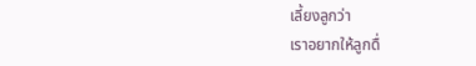เลี้ยงลูกว่า
เราอยากให้ลูกดื่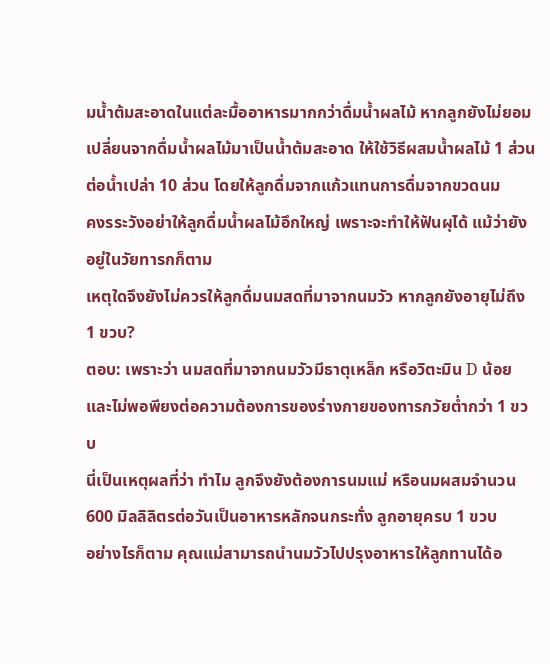มน้ำต้มสะอาดในแต่ละมื้ออาหารมากกว่าดื่มน้ำผลไม้ หากลูกยังไม่ยอมเปลี่ยนจากดื่มน้ำผลไม้มาเป็นน้ำต้มสะอาด ให้ใช้วิธีผสมน้ำผลไม้ 1 ส่วนต่อน้ำเปล่า 10 ส่วน โดยให้ลูกดื่มจากแก้วแทนการดื่มจากขวดนม
คงรระวังอย่าให้ลูกดื่มน้ำผลไม้อึกใหญ่ เพราะจะทำให้ฟันผุได้ แม้ว่ายังอยู่ในวัยทารกก็ตาม
เหตุใดจึงยังไม่ควรให้ลูกดื่มนมสดที่มาจากนมวัว หากลูกยังอายุไม่ถึง 1 ขวบ?
ตอบ: เพราะว่า นมสดที่มาจากนมวัวมีธาตุเหล็ก หรือวิตะมิน D น้อย และไม่พอพียงต่อความต้องการของร่างกายของทารกวัยต่ำกว่า 1 ขวบ
นี่เป็นเหตุผลที่ว่า ทำไม ลูกจึงยังต้องการนมแม่ หรือนมผสมจำนวน 600 มิลลิลิตรต่อวันเป็นอาหารหลักจนกระทั่ง ลูกอายุครบ 1 ขวบ
อย่างไรก็ตาม คุณแม่สามารถนำนมวัวไปปรุงอาหารให้ลูกทานได้อ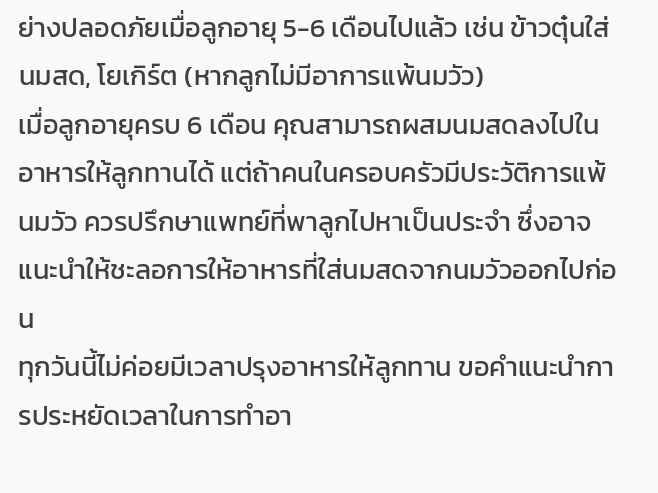ย่างปลอดภัยเมื่อลูกอายุ 5-6 เดือนไปแล้ว เช่น ข้าวตุ๋นใส่นมสด, โยเกิร์ต (หากลูกไม่มีอาการแพ้นมวัว)
เมื่อลูกอายุครบ 6 เดือน คุณสามารถผสมนมสดลงไปในอาหารให้ลูกทานได้ แต่ถ้าคนในครอบครัวมีประวัติการแพ้นมวัว ควรปรึกษาแพทย์ที่พาลูกไปหาเป็นประจำ ซึ่งอาจแนะนำให้ชะลอการให้อาหารที่ใส่นมสดจากนมวัวออกไปก่อน
ทุกวันนี้ไม่ค่อยมีเวลาปรุงอาหารให้ลูกทาน ขอคำแนะนำการประหยัดเวลาในการทำอา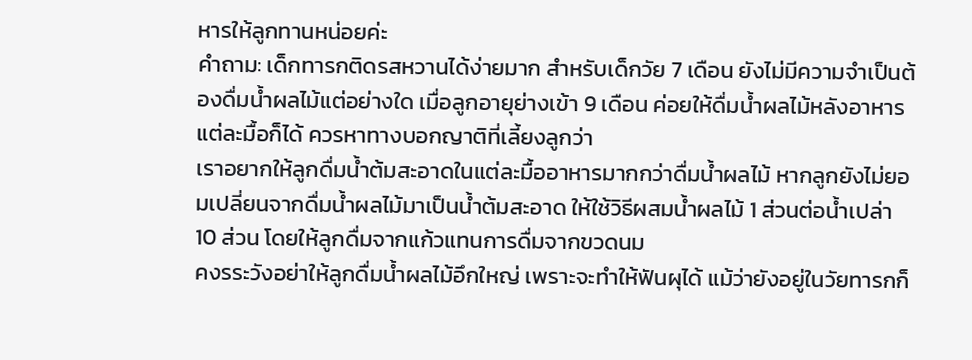หารให้ลูกทานหน่อยค่ะ
คำถาม: เด็กทารกติดรสหวานได้ง่ายมาก สำหรับเด็กวัย 7 เดือน ยังไม่มีความจำเป็นต้องดื่มน้ำผลไม้แต่อย่างใด เมื่อลูกอายุย่างเข้า 9 เดือน ค่อยให้ดื่มน้ำผลไม้หลังอาหารแต่ละมื้อก็ได้ ควรหาทางบอกญาติที่เลี้ยงลูกว่า
เราอยากให้ลูกดื่มน้ำต้มสะอาดในแต่ละมื้ออาหารมากกว่าดื่มน้ำผลไม้ หากลูกยังไม่ยอมเปลี่ยนจากดื่มน้ำผลไม้มาเป็นน้ำต้มสะอาด ให้ใช้วิธีผสมน้ำผลไม้ 1 ส่วนต่อน้ำเปล่า 10 ส่วน โดยให้ลูกดื่มจากแก้วแทนการดื่มจากขวดนม
คงรระวังอย่าให้ลูกดื่มน้ำผลไม้อึกใหญ่ เพราะจะทำให้ฟันผุได้ แม้ว่ายังอยู่ในวัยทารกก็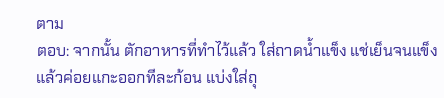ตาม
ตอบ: จากนั้น ตักอาหารที่ทำไว้แล้ว ใส่ถาดน้ำแข็ง แช่เย็นจนแข็ง แล้วค่อยแกะออกทีละก้อน แบ่งใส่ถุ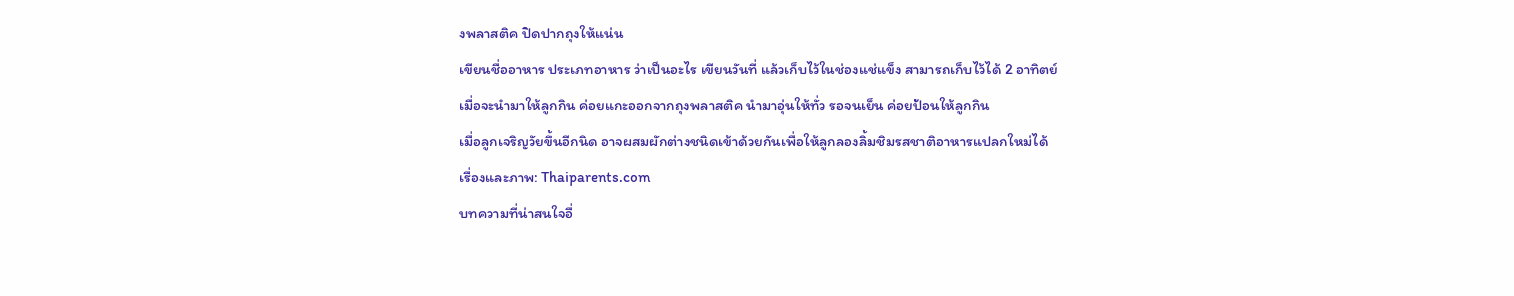งพลาสติค ปิดปากถุงให้แน่น
เขียนชื่ออาหาร ประเภทอาหาร ว่าเป็นอะไร เขียนวันที่ แล้วเก็บไว้ในช่องแช่แข็ง สามารถเก็บไว้ได้ 2 อาทิตย์
เมื่อจะนำมาให้ลูกกิน ค่อยแกะออกจากถุงพลาสติค นำมาอุ่นให้ทั่ว รอจนเย็น ค่อยป้อนให้ลูกกิน
เมื่อลูกเจริญวัยขึ้นอีกนิด อาจผสมผักต่างชนิดเข้าด้วยกันเพื่อให้ลูกลองลิ้มชิมรสชาติอาหารแปลกใหม่ได้
เรื่องและภาพ: Thaiparents.com
บทความที่น่าสนใจอื่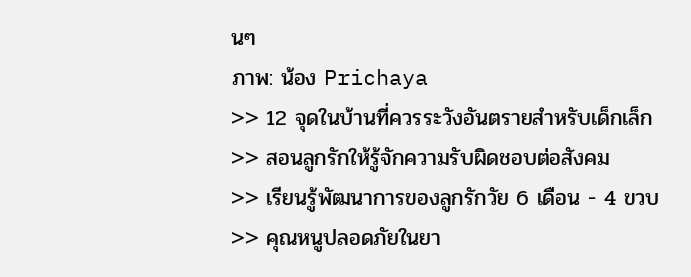นๆ
ภาพ: น้อง Prichaya
>> 12 จุดในบ้านที่ควรระวังอันตรายสำหรับเด็กเล็ก
>> สอนลูกรักให้รู้จักความรับผิดชอบต่อสังคม
>> เรียนรู้พัฒนาการของลูกรักวัย 6 เดือน - 4 ขวบ
>> คุณหนูปลอดภัยในยา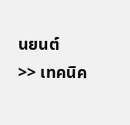นยนต์
>> เทคนิค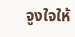จูงใจให้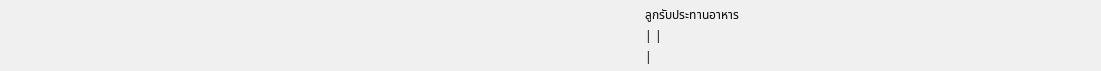ลูกรับประทานอาหาร
| |
|